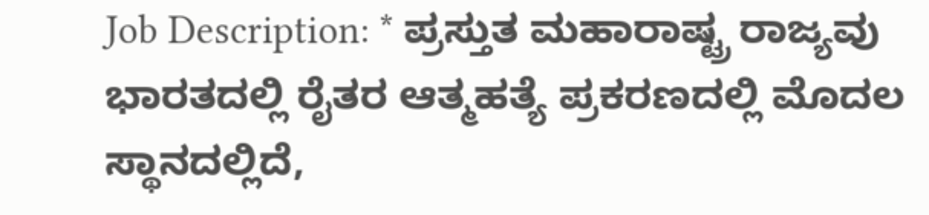Job Description: * ಪ್ರಸ್ತುತ ಮಹಾರಾಷ್ಟ್ರ ರಾಜ್ಯವು ಭಾರತದಲ್ಲಿ ರೈತರ ಆತ್ಮಹತ್ಯೆ ಪ್ರಕರಣದಲ್ಲಿ ಮೊದಲ ಸ್ಥಾನದಲ್ಲಿದೆ,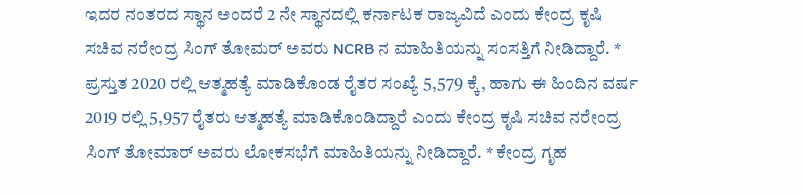ಇದರ ನಂತರದ ಸ್ಥಾನ ಅಂದರೆ 2 ನೇ ಸ್ಥಾನದಲ್ಲಿ ಕರ್ನಾಟಕ ರಾಜ್ಯವಿದೆ ಎಂದು ಕೇಂದ್ರ ಕೃಷಿ ಸಚಿವ ನರೇಂದ್ರ ಸಿಂಗ್ ತೋಮರ್ ಅವರು NCRB ನ ಮಾಹಿತಿಯನ್ನು ಸಂಸತ್ತಿಗೆ ನೀಡಿದ್ದಾರೆ. * ಪ್ರಸ್ತುತ 2020 ರಲ್ಲಿ ಆತ್ಮಹತ್ಯೆ ಮಾಡಿಕೊಂಡ ರೈತರ ಸಂಖ್ಯೆ 5,579 ಕ್ಕೆ, ಹಾಗು ಈ ಹಿಂದಿನ ವರ್ಷ 2019 ರಲ್ಲಿ 5,957 ರೈತರು ಆತ್ಮಹತ್ಯೆ ಮಾಡಿಕೊಂಡಿದ್ದಾರೆ ಎಂದು ಕೇಂದ್ರ ಕೃಷಿ ಸಚಿವ ನರೇಂದ್ರ ಸಿಂಗ್ ತೋಮಾರ್ ಅವರು ಲೋಕಸಭೆಗೆ ಮಾಹಿತಿಯನ್ನು ನೀಡಿದ್ದಾರೆ. * ಕೇಂದ್ರ ಗೃಹ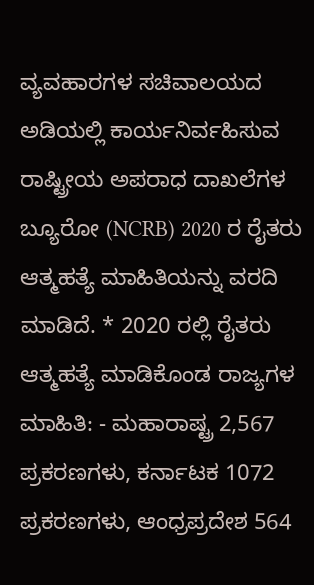ವ್ಯವಹಾರಗಳ ಸಚಿವಾಲಯದ ಅಡಿಯಲ್ಲಿ ಕಾರ್ಯನಿರ್ವಹಿಸುವ ರಾಷ್ಟ್ರೀಯ ಅಪರಾಧ ದಾಖಲೆಗಳ ಬ್ಯೂರೋ (NCRB) 2020 ರ ರೈತರು ಆತ್ಮಹತ್ಯೆ ಮಾಹಿತಿಯನ್ನು ವರದಿ ಮಾಡಿದೆ. * 2020 ರಲ್ಲಿ ರೈತರು ಆತ್ಮಹತ್ಯೆ ಮಾಡಿಕೊಂಡ ರಾಜ್ಯಗಳ ಮಾಹಿತಿ: - ಮಹಾರಾಷ್ಟ್ರ 2,567 ಪ್ರಕರಣಗಳು, ಕರ್ನಾಟಕ 1072 ಪ್ರಕರಣಗಳು, ಆಂಧ್ರಪ್ರದೇಶ 564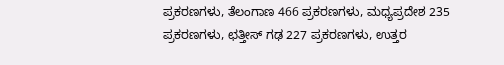ಪ್ರಕರಣಗಳು, ತೆಲಂಗಾಣ 466 ಪ್ರಕರಣಗಳು, ಮಧ್ಯಪ್ರದೇಶ 235 ಪ್ರಕರಣಗಳು, ಛತ್ತೀಸ್ ಗಢ 227 ಪ್ರಕರಣಗಳು, ಉತ್ತರ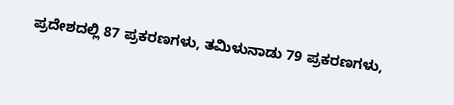ಪ್ರದೇಶದಲ್ಲಿ 87 ಪ್ರಕರಣಗಳು, ತಮಿಳುನಾಡು 79 ಪ್ರಕರಣಗಳು,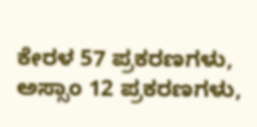ಕೇರಳ 57 ಪ್ರಕರಣಗಳು, ಅಸ್ಸಾಂ 12 ಪ್ರಕರಣಗಳು,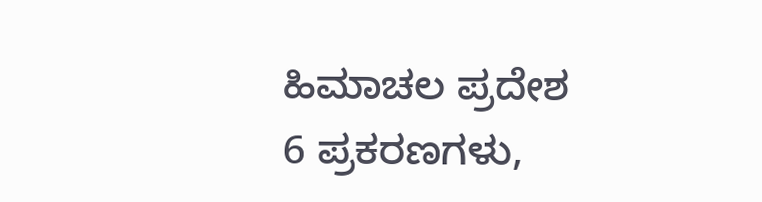ಹಿಮಾಚಲ ಪ್ರದೇಶ 6 ಪ್ರಕರಣಗಳು,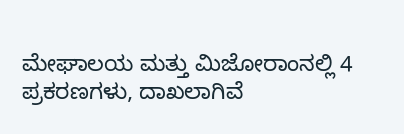ಮೇಘಾಲಯ ಮತ್ತು ಮಿಜೋರಾಂನಲ್ಲಿ 4 ಪ್ರಕರಣಗಳು, ದಾಖಲಾಗಿವೆ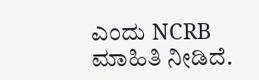ಎಂದು NCRB ಮಾಹಿತಿ ನೀಡಿದೆ.